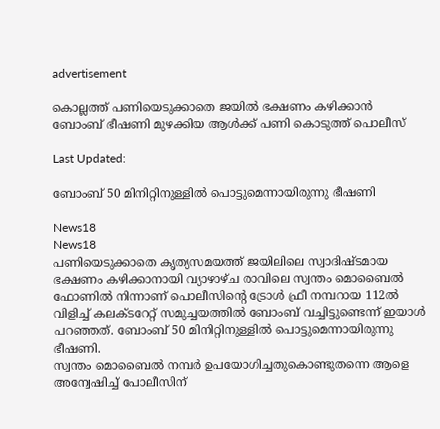advertisement

കൊല്ലത്ത് പണിയെടുക്കാതെ ജയിൽ ഭക്ഷണം കഴിക്കാൻ ബോംബ് ഭീഷണി മുഴക്കിയ ആൾക്ക് പണി കൊടുത്ത് പൊലീസ്

Last Updated:

ബോംബ് 50 മിനിറ്റിനുള്ളിൽ പൊട്ടുമെന്നായിരുന്നു ഭീഷണി

News18
News18
പണിയെടുക്കാതെ കൃത്യസമയത്ത് ജയിലിലെ സ്വാദിഷ്ടമായ ഭക്ഷണം കഴിക്കാനായി വ്യാഴാഴ്ച രാവിലെ സ്വന്തം മൊബൈൽ ഫോണിൽ നിന്നാണ് പൊലീസിന്റെ ട്രോള്‍ ഫ്രീ നമ്പറായ 112ൽ വിളിച്ച് കലക്ടറേറ്റ് സമുച്ചയത്തില്‍ ബോംബ് വച്ചിട്ടുണ്ടെന്ന് ഇയാൾ പറഞ്ഞത്. ബോംബ് 50 മിനിറ്റിനുള്ളിൽ പൊട്ടുമെന്നായിരുന്നു ഭീഷണി.
സ്വന്തം മൊബൈൽ നമ്പർ ഉപയോഗിച്ചതുകൊണ്ടുതന്നെ ആളെ അന്വേഷിച്ച് പോലീസിന്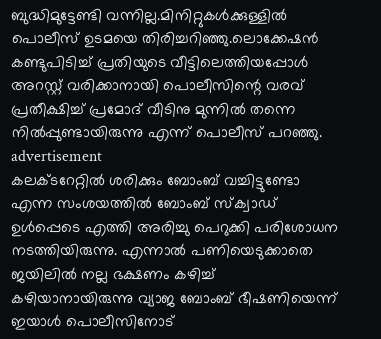ബുദ്ധിമുട്ടേണ്ടി വന്നില്ല.മിനിറ്റുകൾക്കുള്ളിൽ പൊലീസ് ഉടമയെ തിരിച്ചറിഞ്ഞു.ലൊക്കേഷൻ കണ്ടുപിടിച്ച് പ്രതിയുടെ വീട്ടിലെത്തിയപ്പോൾ അറസ്റ്റ് വരിക്കാനായി പൊലീസിന്റെ വരവ് പ്രതീക്ഷിച്ച്‌ പ്രമോദ് വീടിനു മുന്നില്‍ തന്നെ നിൽപ്പുണ്ടായിരുന്നു എന്ന് പൊലീസ് പറഞ്ഞു.
advertisement
കലക്ടറേറ്റില്‍ ശരിക്കും ബോംബ് വച്ചിട്ടുണ്ടോ എന്ന സംശയത്തിൽ ബോംബ് സ്ക്വാഡ് ഉൾപ്പെടെ എത്തി അരിച്ചു പെറുക്കി പരിശോധന നടത്തിയിരുന്നു. എന്നാൽ പണിയെടുക്കാതെ ജയിലില്‍ നല്ല ഭക്ഷണം കഴിച്ച്‌ കഴിയാനായിരുന്നു വ്യാജ ബോംബ് ഭീഷണിയെന്ന് ഇയാള്‍ പൊലീസിനോട്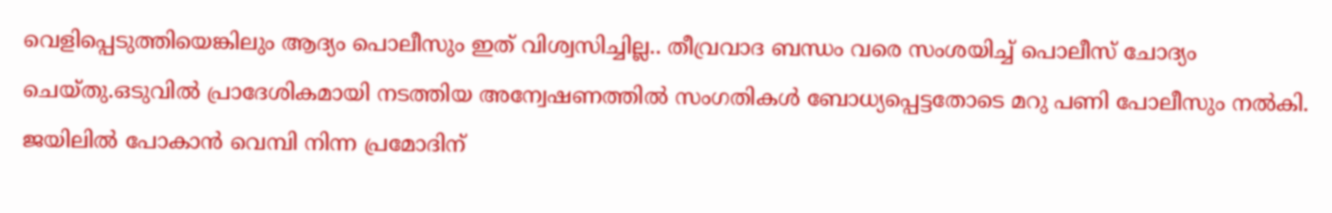വെളിപ്പെടുത്തിയെങ്കിലും ആദ്യം പൊലീസും ഇത് വിശ്വസിച്ചില്ല.. തീവ്രവാദ ബന്ധം വരെ സംശയിച്ച് പൊലീസ് ചോദ്യം ചെയ്തു.ഒടുവിൽ പ്രാദേശികമായി നടത്തിയ അന്വേഷണത്തിൽ സംഗതികൾ ബോധ്യപ്പെട്ടതോടെ മറു പണി പോലീസും നൽകി. ജയിലിൽ പോകാൻ വെമ്പി നിന്ന പ്രമോദിന്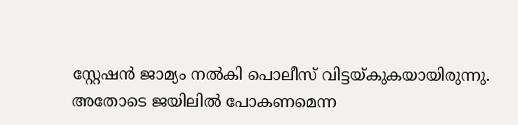സ്റ്റേഷൻ ജാമ്യം നല്‍കി പൊലീസ് വിട്ടയ്കുകയായിരുന്നു. അതോടെ ജയിലിൽ പോകണമെന്ന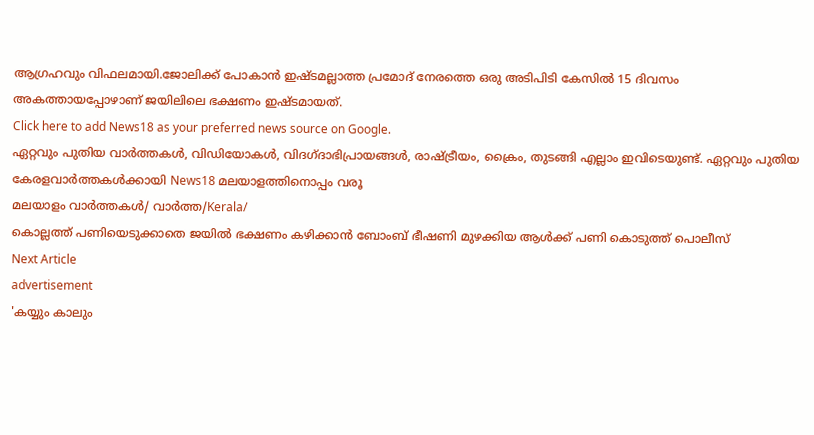ആഗ്രഹവും വിഫലമായി.ജോലിക്ക് പോകാൻ ഇഷ്ടമല്ലാത്ത പ്രമോദ് നേരത്തെ ഒരു അടിപിടി കേസില്‍ 15 ദിവസം അകത്തായപ്പോഴാണ് ജയിലിലെ ഭക്ഷണം ഇഷ്ടമായത്.
Click here to add News18 as your preferred news source on Google.
ഏറ്റവും പുതിയ വാർത്തകൾ, വിഡിയോകൾ, വിദഗ്ദാഭിപ്രായങ്ങൾ, രാഷ്ട്രീയം, ക്രൈം, തുടങ്ങി എല്ലാം ഇവിടെയുണ്ട്. ഏറ്റവും പുതിയ കേരളവാർത്തകൾക്കായി News18 മലയാളത്തിനൊപ്പം വരൂ
മലയാളം വാർത്തകൾ/ വാർത്ത/Kerala/
കൊല്ലത്ത് പണിയെടുക്കാതെ ജയിൽ ഭക്ഷണം കഴിക്കാൻ ബോംബ് ഭീഷണി മുഴക്കിയ ആൾക്ക് പണി കൊടുത്ത് പൊലീസ്
Next Article
advertisement
'കയ്യും കാലും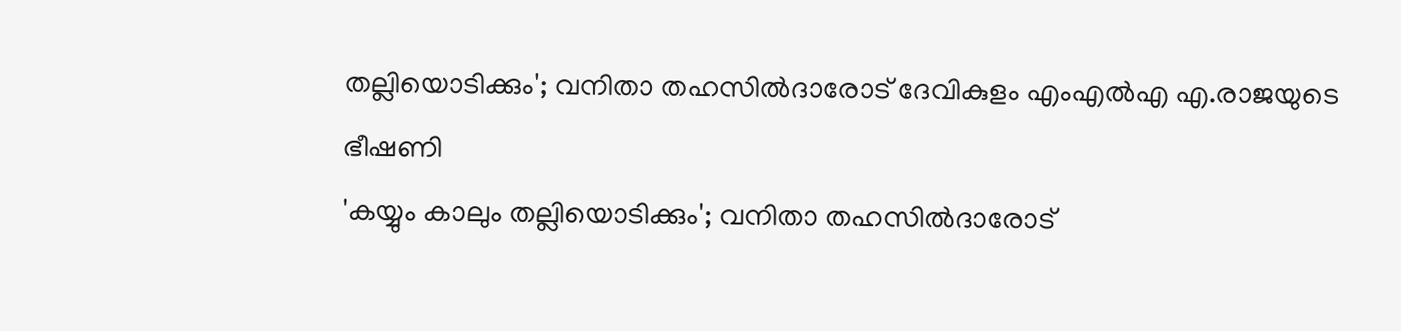തല്ലിയൊടിക്കും'; വനിതാ തഹസിൽദാരോട് ദേവികുളം എംഎൽഎ എ.രാജയുടെ ഭീഷണി
'കയ്യും കാലും തല്ലിയൊടിക്കും'; വനിതാ തഹസിൽദാരോട്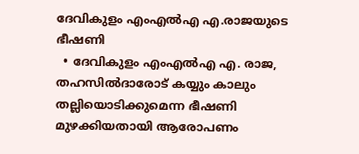ദേവികുളം എംഎൽഎ എ.രാജയുടെ ഭീഷണി
  • ദേവികുളം എംഎൽഎ എ. രാജ, തഹസിൽദാരോട് കയ്യും കാലും തല്ലിയൊടിക്കുമെന്ന ഭീഷണി മുഴക്കിയതായി ആരോപണം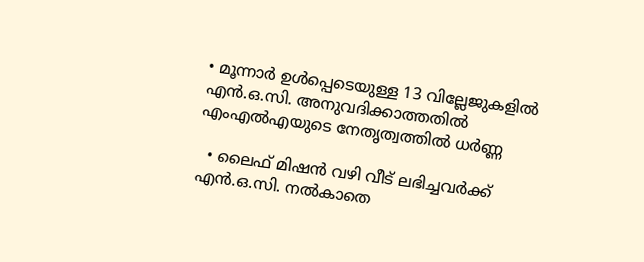• മൂന്നാർ ഉൾപ്പെടെയുള്ള 13 വില്ലേജുകളിൽ എൻ.ഒ.സി. അനുവദിക്കാത്തതിൽ എംഎൽഎയുടെ നേതൃത്വത്തിൽ ധർണ്ണ

  • ലൈഫ് മിഷൻ വഴി വീട് ലഭിച്ചവർക്ക് എൻ.ഒ.സി. നൽകാതെ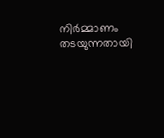നിർമ്മാണം തടയുന്നതായി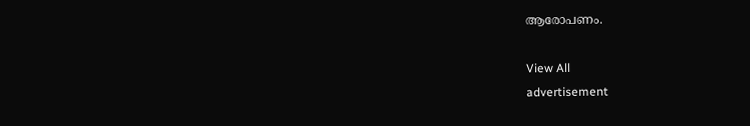ആരോപണം.

View All
advertisement